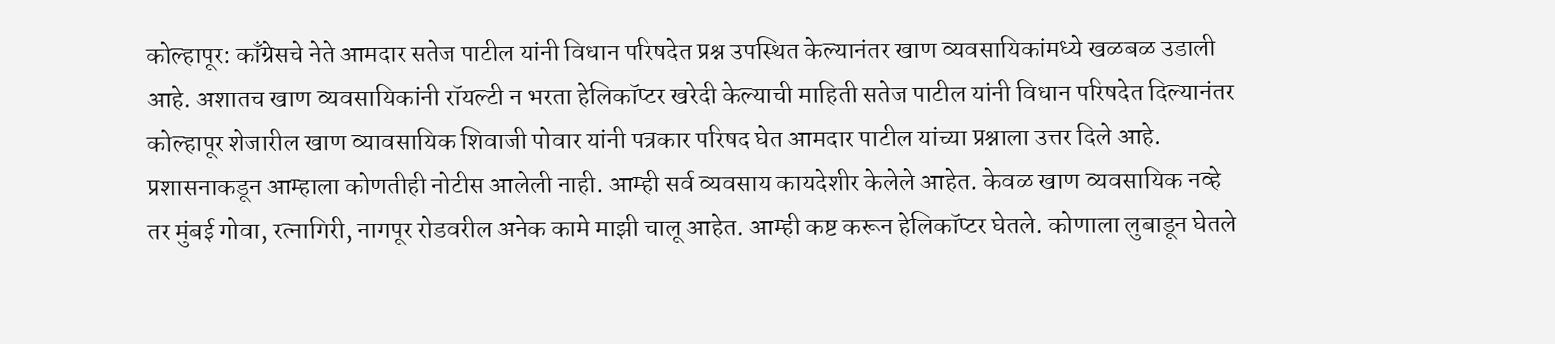कोल्हापूर: काँग्रेसचे नेते आमदार सतेज पाटील यांनी विधान परिषदेत प्रश्न उपस्थित केल्यानंतर खाण व्यवसायिकांमध्ये खळबळ उडाली आहे. अशातच खाण व्यवसायिकांनी रॉयल्टी न भरता हेलिकॉप्टर खरेदी केल्याची माहिती सतेज पाटील यांनी विधान परिषदेत दिल्यानंतर कोल्हापूर शेजारील खाण व्यावसायिक शिवाजी पोवार यांनी पत्रकार परिषद घेत आमदार पाटील यांच्या प्रश्नाला उत्तर दिले आहे.
प्रशासनाकडून आम्हाला कोणतीही नोटीस आलेली नाही. आम्ही सर्व व्यवसाय कायदेशीर केलेले आहेत. केवळ खाण व्यवसायिक नव्हे तर मुंबई गोवा, रत्नागिरी, नागपूर रोडवरील अनेक कामे माझी चालू आहेत. आम्ही कष्ट करून हेलिकॉप्टर घेतले. कोणाला लुबाडून घेतले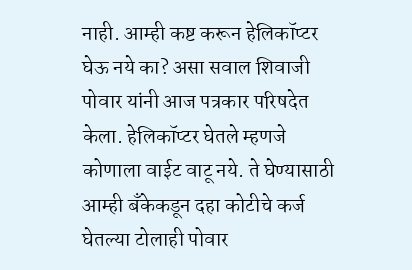नाही. आम्ही कष्ट करून हेलिकॉप्टर घेऊ नये का? असा सवाल शिवाजी पोवार यांनी आज पत्रकार परिषदेत केला. हेलिकॉप्टर घेतले म्हणजे कोणाला वाईट वाटू नये. ते घेण्यासाठी आम्ही बँकेकडून दहा कोटीचे कर्ज घेतल्या टोलाही पोवार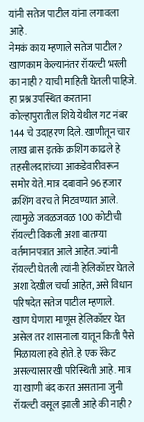यांनी सतेज पाटील यांना लगावला आहे.
नेमकं काय म्हणाले सतेज पाटील?
खाणकाम केल्यानंतर रॉयल्टी भरली का नाही? याची माहिती घेतली पाहिजे. हा प्रश्न उपस्थित करताना कोल्हापुरातील शिये येथील गट नंबर 144 चे उदाहरण दिले. खाणीतून चार लाख ब्रास इतके क्रशिंग काढले हे तहसीलदारांच्या आकडेवारीवरून समोर येते. मात्र दबावाने 96 हजार क्रशिंग वरच ते मिटवण्यात आले. त्यामुळे जवळजवळ 100 कोटीची रॉयल्टी विकली अशा बातम्या वर्तमानपत्रात आले आहेत. ज्यांनी रॉयल्टी घेतली त्यांनी हेलिकॉप्टर घेतले अशा देखील चर्चा आहेत, असे विधान परिषदेत सतेज पाटील म्हणाले.
खाण घेणारा माणूस हेलिकॉप्टर घेत असेल तर शासनाला यातून किती पैसे मिळायला हवे होते. हे एक रॅकेट असल्यासारखी परिस्थिती आहे. मात्र या खाणी बंद करत असताना जुनी रॉयल्टी वसूल झाली आहे की नाही?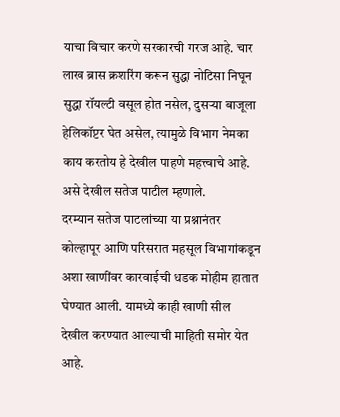याचा विचार करणे सरकारची गरज आहे. चार लाख ब्रास क्रशरिंग करून सुद्धा नोटिसा निघून सुद्धा रॉयल्टी वसूल होत नसेल, दुसऱ्या बाजूला हेलिकॉप्टर घेत असेल, त्यामुळे विभाग नेमका काय करतोय हे देखील पाहणे महत्त्वाचे आहे. असे देखील सतेज पाटील म्हणाले.
दरम्यान सतेज पाटलांच्या या प्रश्नानंतर कोल्हापूर आणि परिसरात महसूल विभागांकडून अशा खाणींवर कारवाईची धडक मोहीम हातात घेण्यात आली. यामध्ये काही खाणी सील देखील करण्यात आल्याची माहिती समोर येत आहे.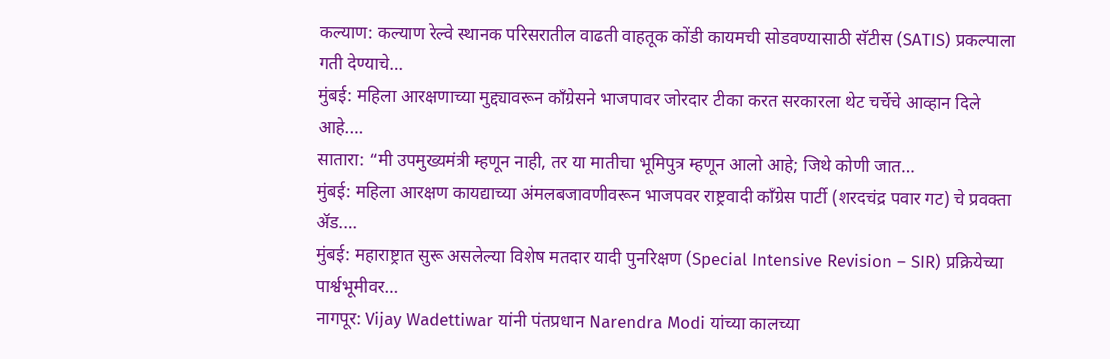कल्याण: कल्याण रेल्वे स्थानक परिसरातील वाढती वाहतूक कोंडी कायमची सोडवण्यासाठी सॅटीस (SATIS) प्रकल्पाला गती देण्याचे…
मुंबई: महिला आरक्षणाच्या मुद्द्यावरून काँग्रेसने भाजपावर जोरदार टीका करत सरकारला थेट चर्चेचे आव्हान दिले आहे.…
सातारा: “मी उपमुख्यमंत्री म्हणून नाही, तर या मातीचा भूमिपुत्र म्हणून आलो आहे; जिथे कोणी जात…
मुंबई: महिला आरक्षण कायद्याच्या अंमलबजावणीवरून भाजपवर राष्ट्रवादी काँग्रेस पार्टी (शरदचंद्र पवार गट) चे प्रवक्ता ॲड.…
मुंबई: महाराष्ट्रात सुरू असलेल्या विशेष मतदार यादी पुनरिक्षण (Special Intensive Revision – SIR) प्रक्रियेच्या पार्श्वभूमीवर…
नागपूर: Vijay Wadettiwar यांनी पंतप्रधान Narendra Modi यांच्या कालच्या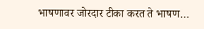भाषणावर जोरदार टीका करत ते भाषण…